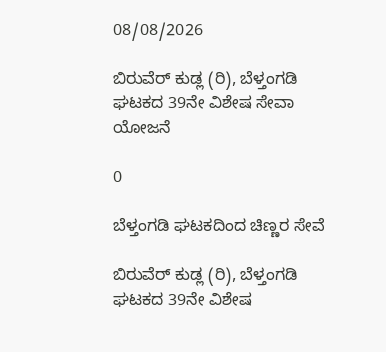08/08/2026

ಬಿರುವೆರ್ ಕುಡ್ಲ (ರಿ), ಬೆಳ್ತಂಗಡಿ ಘಟಕದ 39ನೇ ವಿಶೇಷ ಸೇವಾ ಯೋಜನೆ

0

ಬೆಳ್ತಂಗಡಿ ಘಟಕದಿಂದ ಚಿಣ್ಣರ ಸೇವೆ

ಬಿರುವೆರ್ ಕುಡ್ಲ (ರಿ), ಬೆಳ್ತಂಗಡಿ ಘಟಕದ 39ನೇ ವಿಶೇಷ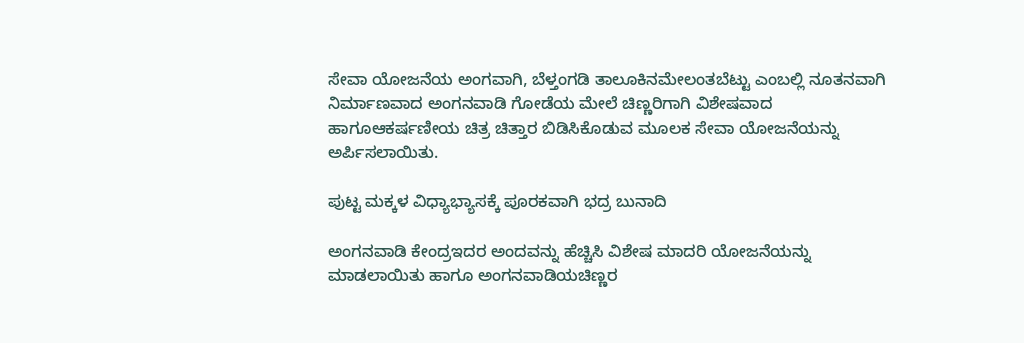ಸೇವಾ ಯೋಜನೆಯ ಅಂಗವಾಗಿ, ಬೆಳ್ತಂಗಡಿ ತಾಲೂಕಿನಮೇಲಂತಬೆಟ್ಟು ಎಂಬಲ್ಲಿ ನೂತನವಾಗಿ ನಿರ್ಮಾಣವಾದ ಅಂಗನವಾಡಿ ಗೋಡೆಯ ಮೇಲೆ ಚಿಣ್ಣರಿಗಾಗಿ ವಿಶೇಷವಾದ ಹಾಗೂಆಕರ್ಷಣೀಯ ಚಿತ್ರ ಚಿತ್ತಾರ ಬಿಡಿಸಿಕೊಡುವ ಮೂಲಕ ಸೇವಾ ಯೋಜನೆಯನ್ನು ಅರ್ಪಿಸಲಾಯಿತು.

ಪುಟ್ಟ ಮಕ್ಕಳ ವಿಧ್ಯಾಭ್ಯಾಸಕ್ಕೆ ಪೂರಕವಾಗಿ ಭದ್ರ ಬುನಾದಿ

ಅಂಗನವಾಡಿ ಕೇಂದ್ರಇದರ ಅಂದವನ್ನು ಹೆಚ್ಚಿಸಿ ವಿಶೇಷ ಮಾದರಿ ಯೋಜನೆಯನ್ನು ಮಾಡಲಾಯಿತು ಹಾಗೂ ಅಂಗನವಾಡಿಯಚಿಣ್ಣರ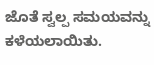ಜೊತೆ ಸ್ವಲ್ಪ ಸಮಯವನ್ನು ಕಳೆಯಲಾಯಿತು.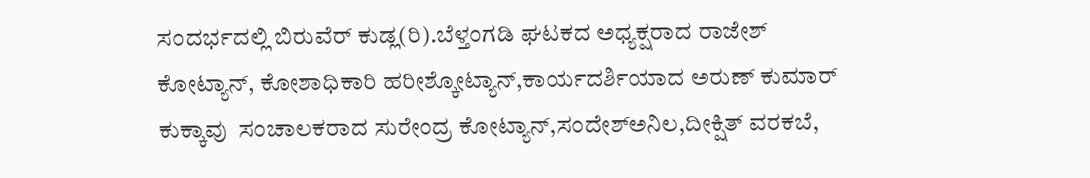ಸಂದರ್ಭದಲ್ಲಿ ಬಿರುವೆರ್ ಕುಡ್ಲ(ರಿ).ಬೆಳ್ತಂಗಡಿ ಘಟಕದ ಅಧ್ಯಕ್ಷರಾದ ರಾಜೇಶ್ ಕೋಟ್ಯಾನ್, ಕೋಶಾಧಿಕಾರಿ ಹರೀಶ್ಕೋಟ್ಯಾನ್,ಕಾರ್ಯದರ್ಶಿಯಾದ ಅರುಣ್ ಕುಮಾರ್ ಕುಕ್ಕಾವು  ಸಂಚಾಲಕರಾದ ಸುರೇಂದ್ರ ಕೋಟ್ಯಾನ್,ಸಂದೇಶ್ಅನಿಲ‌,ದೀಕ್ಷಿತ್ ವರಕಬೆ,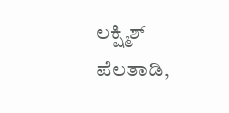ಲಕ್ಷ್ಮಿಶ್ ಪೆಲತಾಡಿ,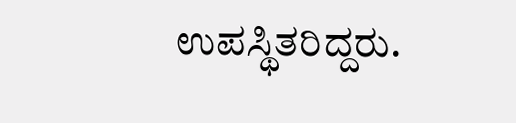ಉಪಸ್ಥಿತರಿದ್ದರು.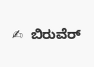✍  ಬಿರುವೆರ್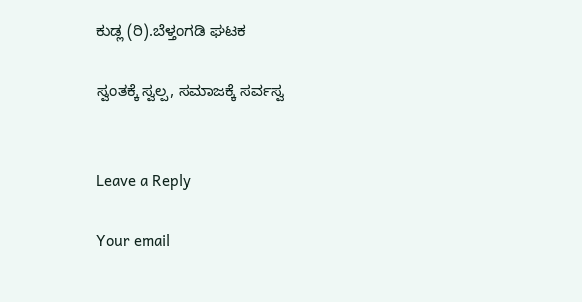ಕುಡ್ಲ (ರಿ).ಬೆಳ್ತಂಗಡಿ ಘಟಕ

ಸ್ವಂತಕ್ಕೆ ಸ್ವಲ್ಪ, ಸಮಾಜಕ್ಕೆ ಸರ್ವಸ್ವ


Leave a Reply

Your email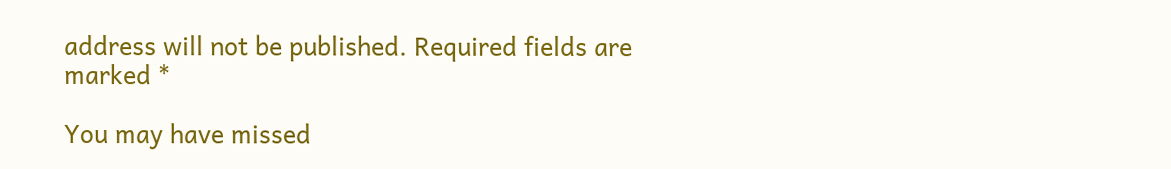address will not be published. Required fields are marked *

You may have missed